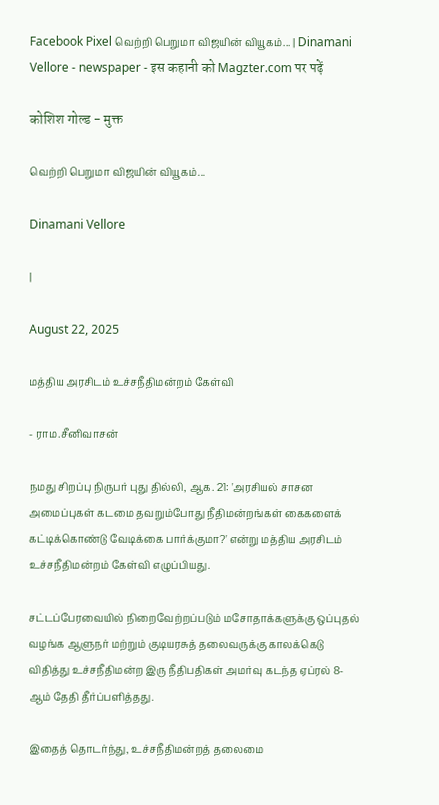Facebook Pixel வெற்றி பெறுமா விஜயின் வியூகம்... | Dinamani Vellore - newspaper - इस कहानी को Magzter.com पर पढ़ें

कोशिश गोल्ड - मुक्त

வெற்றி பெறுமா விஜயின் வியூகம்...

Dinamani Vellore

|

August 22, 2025

மத்திய அரசிடம் உச்சநீதிமன்றம் கேள்வி

- ராம.சீனிவாசன்

நமது சிறப்பு நிருபர் புது தில்லி, ஆக. 21: 'அரசியல் சாசன அமைப்புகள் கடமை தவறும்போது நீதிமன்றங்கள் கைகளைக் கட்டிக்கொண்டு வேடிக்கை பார்க்குமா?' என்று மத்திய அரசிடம் உச்சநீதிமன்றம் கேள்வி எழுப்பியது.

சட்டப்பேரவையில் நிறைவேற்றப்படும் மசோதாக்களுக்கு ஒப்புதல் வழங்க ஆளுநர் மற்றும் குடியரசுத் தலைவருக்கு காலக்கெடு விதித்து உச்சநீதிமன்ற இரு நீதிபதிகள் அமர்வு கடந்த ஏப்ரல் 8-ஆம் தேதி தீர்ப்பளித்தது.

இதைத் தொடர்ந்து, உச்சநீதிமன்றத் தலைமை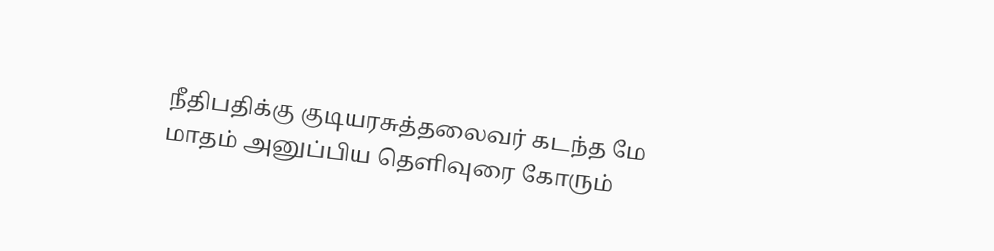நீதிபதிக்கு குடியரசுத்தலைவர் கடந்த மே மாதம் அனுப்பிய தெளிவுரை கோரும்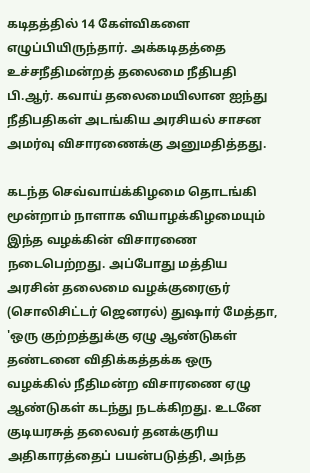கடிதத்தில் 14 கேள்விகளை எழுப்பியிருந்தார். அக்கடிதத்தை உச்சநீதிமன்றத் தலைமை நீதிபதி பி.ஆர். கவாய் தலைமையிலான ஐந்து நீதிபதிகள் அடங்கிய அரசியல் சாசன அமர்வு விசாரணைக்கு அனுமதித்தது.

கடந்த செவ்வாய்க்கிழமை தொடங்கி மூன்றாம் நாளாக வியாழக்கிழமையும் இந்த வழக்கின் விசாரணை நடைபெற்றது. அப்போது மத்திய அரசின் தலைமை வழக்குரைஞர் (சொலிசிட்டர் ஜெனரல்) துஷார் மேத்தா, 'ஒரு குற்றத்துக்கு ஏழு ஆண்டுகள் தண்டனை விதிக்கத்தக்க ஒரு வழக்கில் நீதிமன்ற விசாரணை ஏழு ஆண்டுகள் கடந்து நடக்கிறது. உடனே குடியரசுத் தலைவர் தனக்குரிய அதிகாரத்தைப் பயன்படுத்தி, அந்த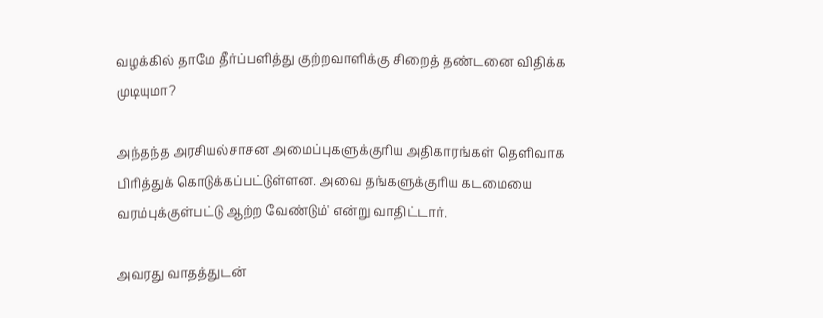வழக்கில் தாமே தீர்ப்பளித்து குற்றவாளிக்கு சிறைத் தண்டனை விதிக்க முடியுமா?

அந்தந்த அரசியல்சாசன அமைப்புகளுக்குரிய அதிகாரங்கள் தெளிவாக பிரித்துக் கொடுக்கப்பட்டுள்ளன. அவை தங்களுக்குரிய கடமையை வரம்புக்குள்பட்டு ஆற்ற வேண்டும்' என்று வாதிட்டார்.

அவரது வாதத்துடன்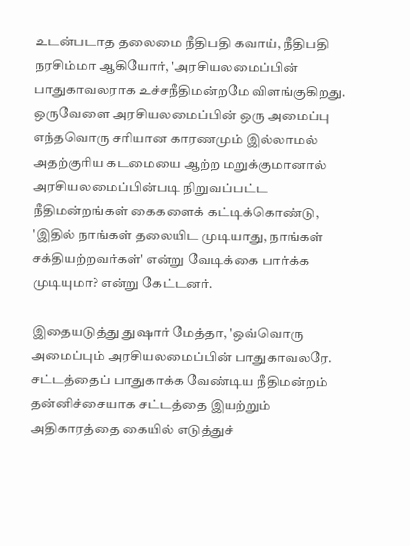உடன்படாத தலைமை நீதிபதி கவாய், நீதிபதி நரசிம்மா ஆகியோர், 'அரசியலமைப்பின் பாதுகாவலராக உச்சநீதிமன்றமே விளங்குகிறது. ஒருவேளை அரசியலமைப்பின் ஒரு அமைப்பு எந்தவொரு சரியான காரணமும் இல்லாமல் அதற்குரிய கடமையை ஆற்ற மறுக்குமானால் அரசியலமைப்பின்படி நிறுவப்பட்ட நீதிமன்றங்கள் கைகளைக் கட்டிக்கொண்டு, 'இதில் நாங்கள் தலையிட முடியாது, நாங்கள் சக்தியற்றவர்கள்' என்று வேடிக்கை பார்க்க முடியுமா? என்று கேட்டனர்.

இதையடுத்து துஷார் மேத்தா, 'ஒவ்வொரு அமைப்பும் அரசியலமைப்பின் பாதுகாவலரே. சட்டத்தைப் பாதுகாக்க வேண்டிய நீதிமன்றம் தன்னிச்சையாக சட்டத்தை இயற்றும் அதிகாரத்தை கையில் எடுத்துச்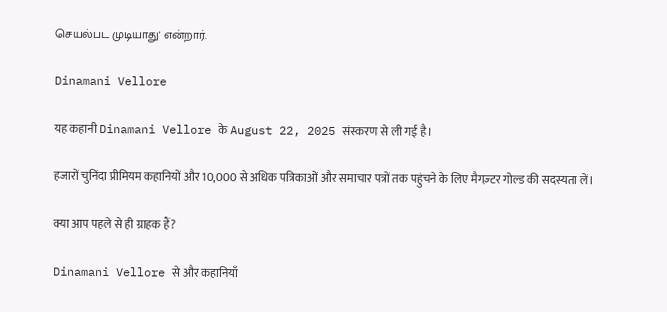செயல்பட முடியாது' என்றார்.

Dinamani Vellore

यह कहानी Dinamani Vellore के August 22, 2025 संस्करण से ली गई है।

हजारों चुनिंदा प्रीमियम कहानियों और 10,000 से अधिक पत्रिकाओं और समाचार पत्रों तक पहुंचने के लिए मैगज़्टर गोल्ड की सदस्यता लें।

क्या आप पहले से ही ग्राहक हैं?

Dinamani Vellore से और कहानियाँ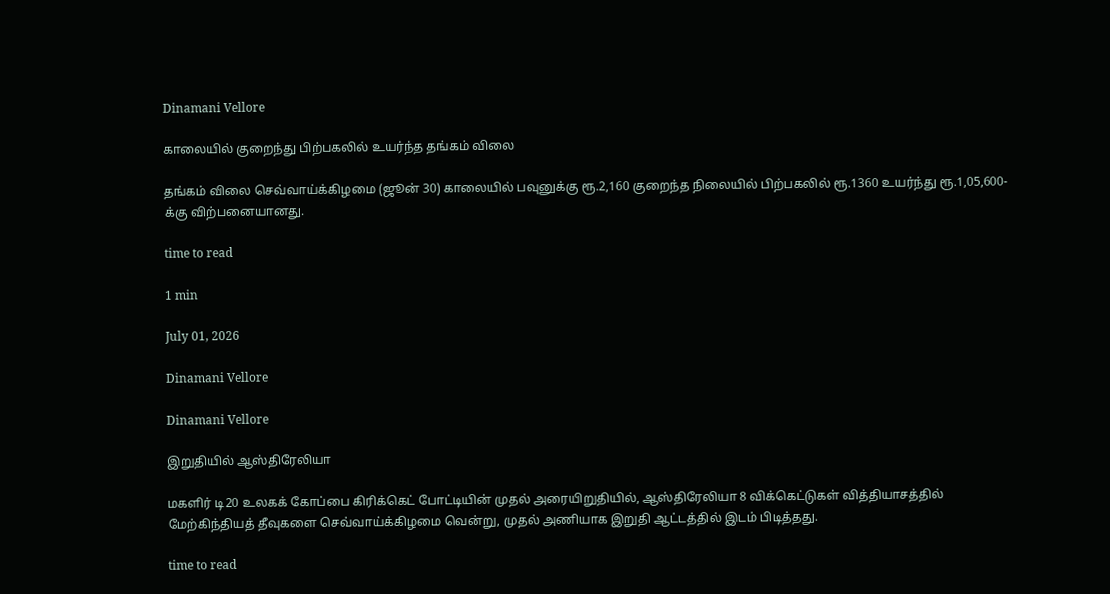Dinamani Vellore

காலையில் குறைந்து பிற்பகலில் உயர்ந்த தங்கம் விலை

தங்கம் விலை செவ்வாய்க்கிழமை (ஜூன் 30) காலையில் பவுனுக்கு ரூ.2,160 குறைந்த நிலையில் பிற்பகலில் ரூ.1360 உயர்ந்து ரூ.1,05,600-க்கு விற்பனையானது.

time to read

1 min

July 01, 2026

Dinamani Vellore

Dinamani Vellore

இறுதியில் ஆஸ்திரேலியா

மகளிர் டி20 உலகக் கோப்பை கிரிக்கெட் போட்டியின் முதல் அரையிறுதியில், ஆஸ்திரேலியா 8 விக்கெட்டுகள் வித்தியாசத்தில் மேற்கிந்தியத் தீவுகளை செவ்வாய்க்கிழமை வென்று, முதல் அணியாக இறுதி ஆட்டத்தில் இடம் பிடித்தது.

time to read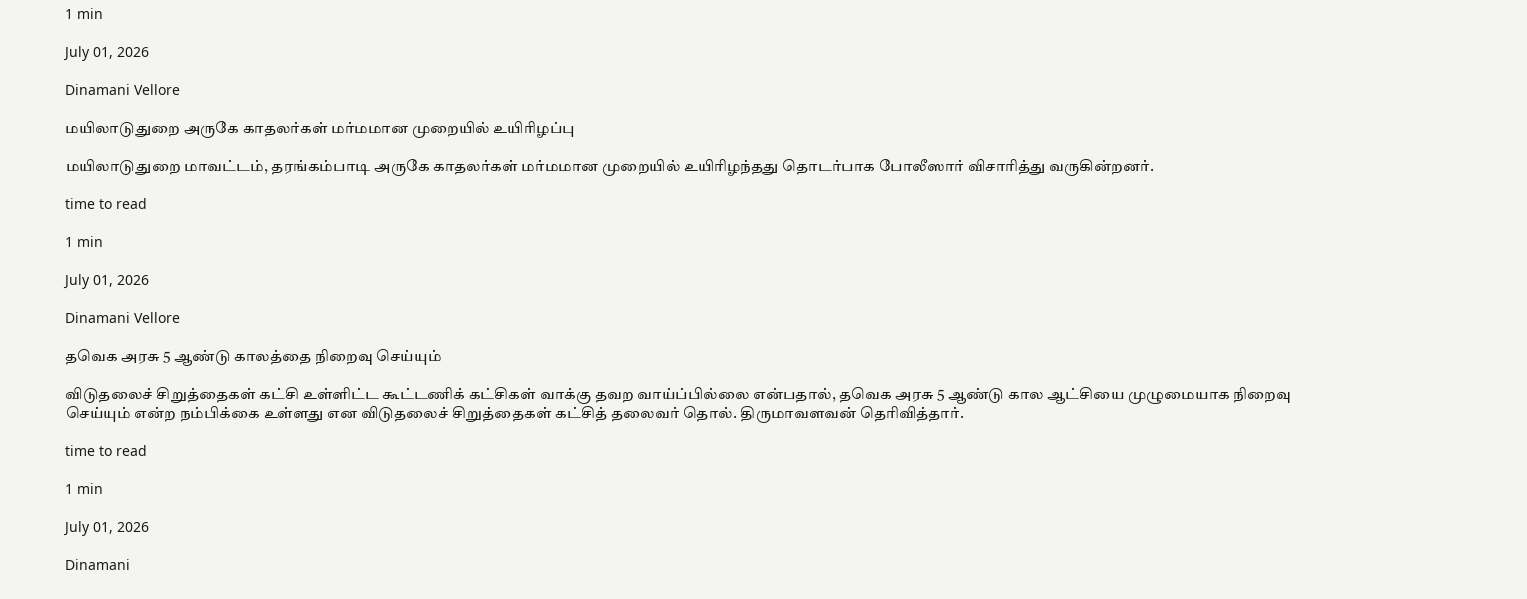1 min

July 01, 2026

Dinamani Vellore

மயிலாடுதுறை அருகே காதலர்கள் மர்மமான முறையில் உயிரிழப்பு

மயிலாடுதுறை மாவட்டம், தரங்கம்பாடி அருகே காதலர்கள் மர்மமான முறையில் உயிரிழந்தது தொடர்பாக போலீஸார் விசாரித்து வருகின்றனர்.

time to read

1 min

July 01, 2026

Dinamani Vellore

தவெக அரசு 5 ஆண்டு காலத்தை நிறைவு செய்யும்

விடுதலைச் சிறுத்தைகள் கட்சி உள்ளிட்ட கூட்டணிக் கட்சிகள் வாக்கு தவற வாய்ப்பில்லை என்பதால், தவெக அரசு 5 ஆண்டு கால ஆட்சியை முழுமையாக நிறைவு செய்யும் என்ற நம்பிக்கை உள்ளது என விடுதலைச் சிறுத்தைகள் கட்சித் தலைவர் தொல். திருமாவளவன் தெரிவித்தார்.

time to read

1 min

July 01, 2026

Dinamani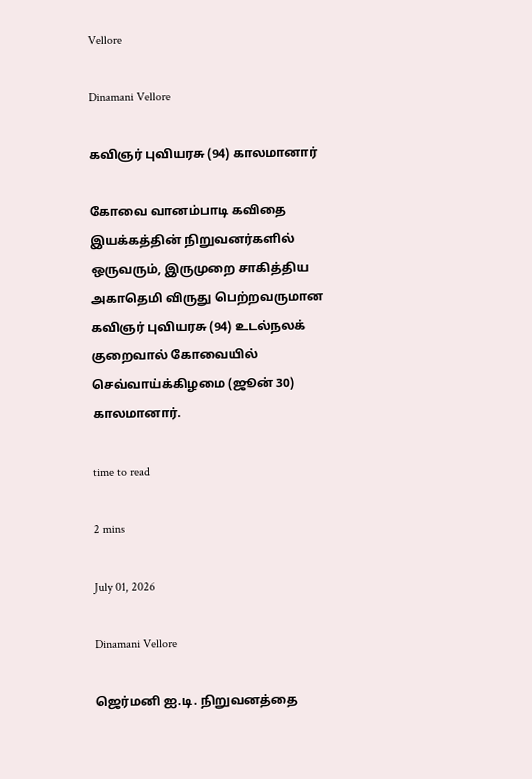Vellore

Dinamani Vellore

கவிஞர் புவியரசு (94) காலமானார்

கோவை வானம்பாடி கவிதை இயக்கத்தின் நிறுவனர்களில் ஒருவரும், இருமுறை சாகித்திய அகாதெமி விருது பெற்றவருமான கவிஞர் புவியரசு (94) உடல்நலக் குறைவால் கோவையில் செவ்வாய்க்கிழமை (ஜூன் 30) காலமானார்.

time to read

2 mins

July 01, 2026

Dinamani Vellore

ஜெர்மனி ஐ.டி. நிறுவனத்தை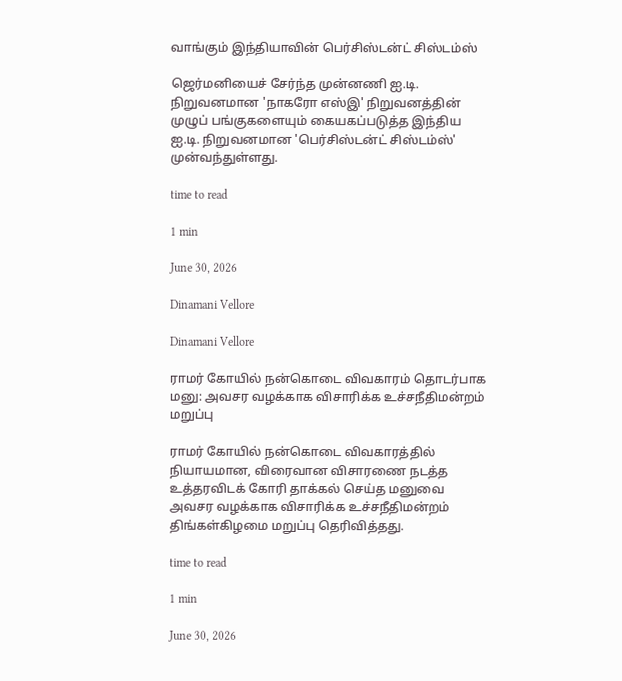வாங்கும் இந்தியாவின் பெர்சிஸ்டன்ட் சிஸ்டம்ஸ்

ஜெர்மனியைச் சேர்ந்த முன்னணி ஐ.டி. நிறுவனமான 'நாகரோ எஸ்இ' நிறுவனத்தின் முழுப் பங்குகளையும் கையகப்படுத்த இந்திய ஐ.டி. நிறுவனமான 'பெர்சிஸ்டன்ட் சிஸ்டம்ஸ்' முன்வந்துள்ளது.

time to read

1 min

June 30, 2026

Dinamani Vellore

Dinamani Vellore

ராமர் கோயில் நன்கொடை விவகாரம் தொடர்பாக மனு: அவசர வழக்காக விசாரிக்க உச்சநீதிமன்றம் மறுப்பு

ராமர் கோயில் நன்கொடை விவகாரத்தில் நியாயமான, விரைவான விசாரணை நடத்த உத்தரவிடக் கோரி தாக்கல் செய்த மனுவை அவசர வழக்காக விசாரிக்க உச்சநீதிமன்றம் திங்கள்கிழமை மறுப்பு தெரிவித்தது.

time to read

1 min

June 30, 2026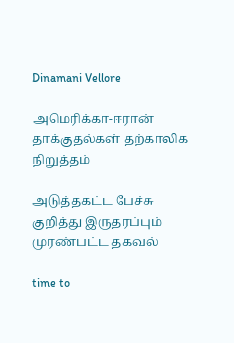Dinamani Vellore

அமெரிக்கா-ஈரான் தாக்குதல்கள் தற்காலிக நிறுத்தம்

அடுத்தகட்ட பேச்சு குறித்து இருதரப்பும் முரண்பட்ட தகவல்

time to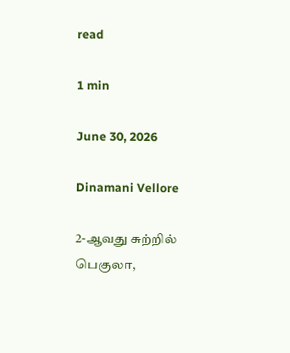read

1 min

June 30, 2026

Dinamani Vellore

2-ஆவது சுற்றில் பெகுலா,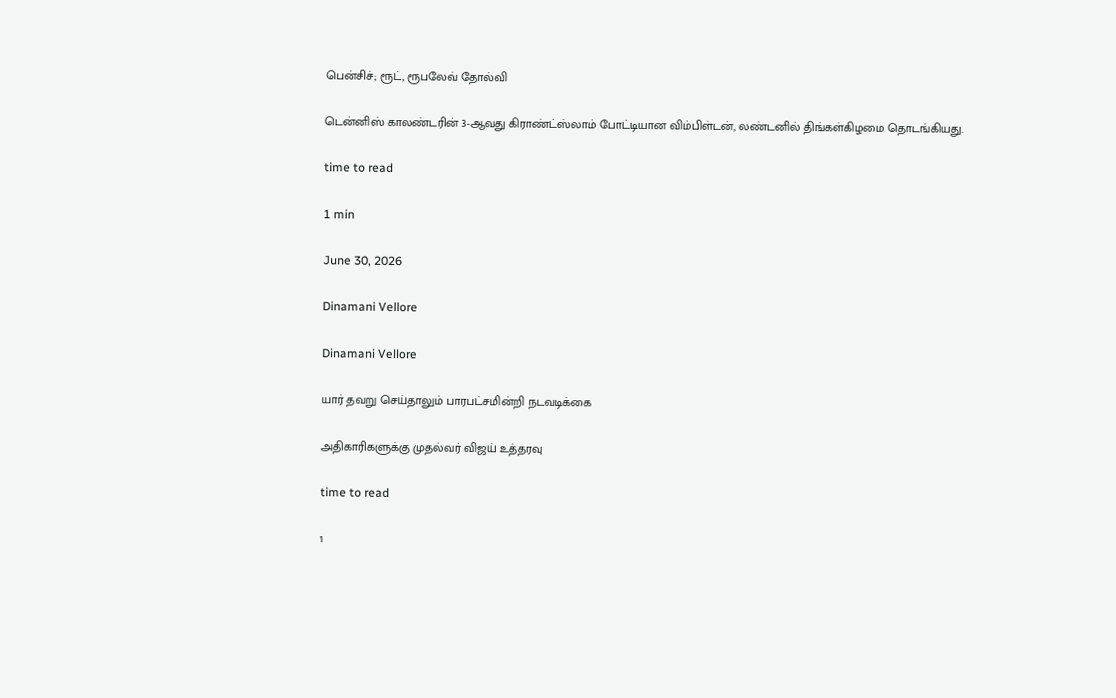பென்சிச்; ரூட், ரூபலேவ் தோல்வி

டென்னிஸ் காலண்டரின் 3-ஆவது கிராண்ட்ஸ்லாம் போட்டியான விம்பிள்டன், லண்டனில் திங்கள்கிழமை தொடங்கியது.

time to read

1 min

June 30, 2026

Dinamani Vellore

Dinamani Vellore

யார் தவறு செய்தாலும் பாரபட்சமின்றி நடவடிக்கை

அதிகாரிகளுக்கு முதல்வர் விஜய் உத்தரவு

time to read

1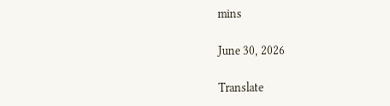mins

June 30, 2026

Translate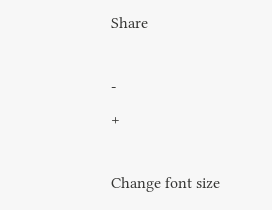Share

-
+

Change font size